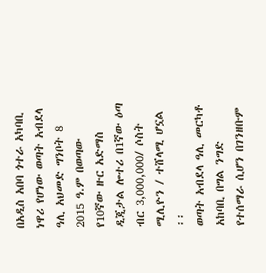በአዲስ አበባ ጎተራ አካባቢ ነዋሪ የሆነው ወጣት አብደላ ዓሊ አህመድ ግንቦት 8 2015 ዓ.ም በወጣው የ10ኛው ዙር አድማስ ዲጂታል ሎተሪ በ1ኛው ዕጣ ብር 3,000,000/ ሶስት ሚሊዮን / ተሸላሚ ሆኗል ፡፡
ወጣት አብደላ ዓሊ መርካቶ አከባቢ በግል ንግድ የተሰማራ ሲሆን በገንዘቡም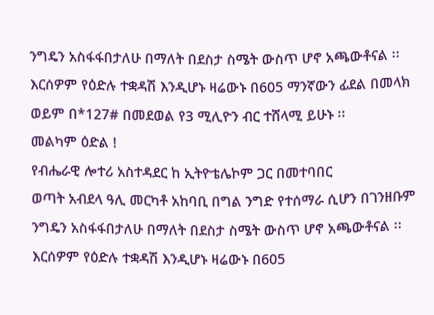ንግዴን አስፋፋበታለሁ በማለት በደስታ ስሜት ውስጥ ሆኖ አጫውቶናል ፡፡ እርሰዎም የዕድሉ ተቋዳሽ እንዲሆኑ ዛሬውኑ በ605 ማንኛውን ፊደል በመላክ ወይም በ*127# በመደወል የ3 ሚሊዮን ብር ተሸላሚ ይሁኑ ፡፡
መልካም ዕድል !
የብሔራዊ ሎተሪ አስተዳደር ከ ኢትዮቴሌኮም ጋር በመተባበር
ወጣት አብደላ ዓሊ መርካቶ አከባቢ በግል ንግድ የተሰማራ ሲሆን በገንዘቡም ንግዴን አስፋፋበታለሁ በማለት በደስታ ስሜት ውስጥ ሆኖ አጫውቶናል ፡፡ እርሰዎም የዕድሉ ተቋዳሽ እንዲሆኑ ዛሬውኑ በ605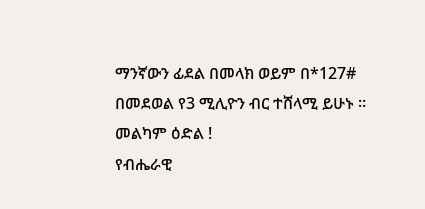ማንኛውን ፊደል በመላክ ወይም በ*127# በመደወል የ3 ሚሊዮን ብር ተሸላሚ ይሁኑ ፡፡
መልካም ዕድል !
የብሔራዊ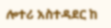ሎተሪ አስተዳደር ከ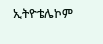ኢትዮቴሌኮም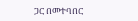ጋር በመተባበር